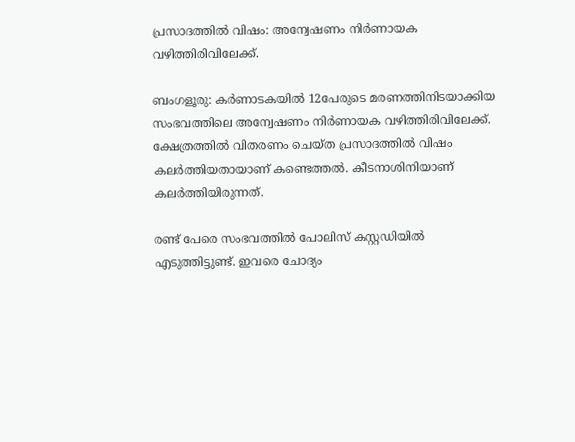പ്രസാദത്തില്‍ വിഷം: അന്വേഷണം നിര്‍ണായക വഴിത്തിരിവിലേക്ക്.

ബംഗളൂരു: കര്‍ണാടകയില്‍ 12പേരുടെ മരണത്തിനിടയാക്കിയ സംഭവത്തിലെ അന്വേഷണം നിര്‍ണായക വഴിത്തിരിവിലേക്ക്. ക്ഷേത്രത്തില്‍ വിതരണം ചെയ്ത പ്രസാദത്തില്‍ വിഷം കലര്‍ത്തിയതായാണ് കണ്ടെത്തല്‍. കീടനാശിനിയാണ് കലര്‍ത്തിയിരുന്നത്.

രണ്ട് പേരെ സംഭവത്തില്‍ പോലിസ് കസ്റ്റഡിയില്‍ എടുത്തിട്ടുണ്ട്. ഇവരെ ചോദ്യം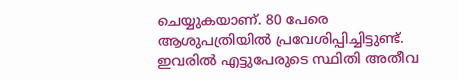ചെയ്യുകയാണ്. 80 പേരെ ആശുപത്രിയില്‍ പ്രവേശിപ്പിച്ചിട്ടുണ്ട്. ഇവരില്‍ എട്ടുപേരുടെ സ്ഥിതി അതീവ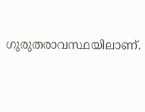ഗുരുതരാവസ്ഥയിലാണ്.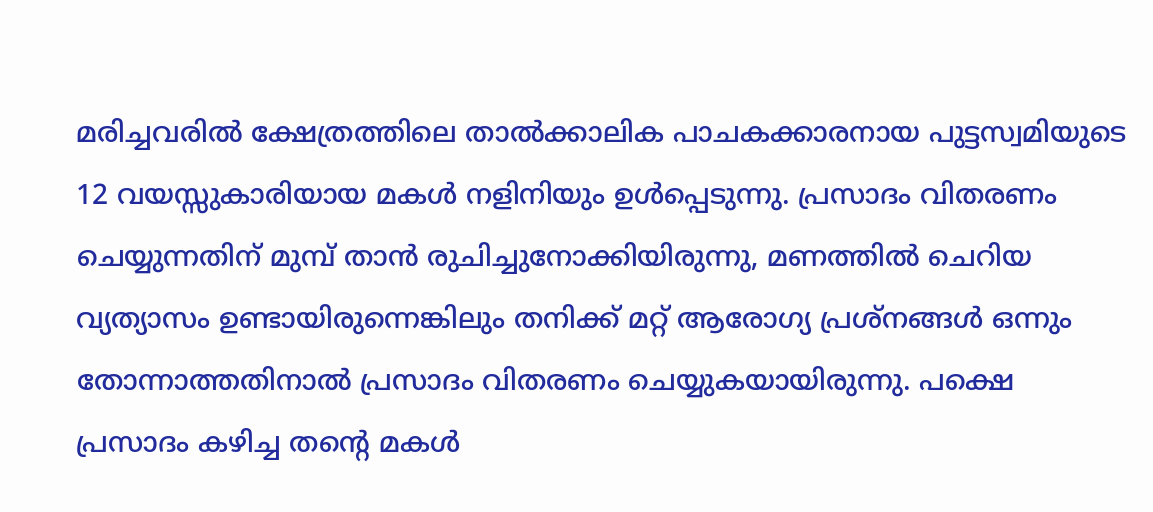മരിച്ചവരില്‍ ക്ഷേത്രത്തിലെ താല്‍ക്കാലിക പാചകക്കാരനായ പുട്ടസ്വമിയുടെ 12 വയസ്സുകാരിയായ മകള്‍ നളിനിയും ഉള്‍പ്പെടുന്നു. പ്രസാദം വിതരണം ചെയ്യുന്നതിന് മുമ്പ് താന്‍ രുചിച്ചുനോക്കിയിരുന്നു, മണത്തില്‍ ചെറിയ വ്യത്യാസം ഉണ്ടായിരുന്നെങ്കിലും തനിക്ക് മറ്റ് ആരോഗ്യ പ്രശ്‌നങ്ങള്‍ ഒന്നും തോന്നാത്തതിനാല്‍ പ്രസാദം വിതരണം ചെയ്യുകയായിരുന്നു. പക്ഷെ പ്രസാദം കഴിച്ച തന്റെ മകള്‍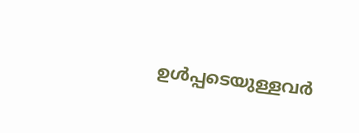ഉള്‍പ്പടെയുള്ളവര്‍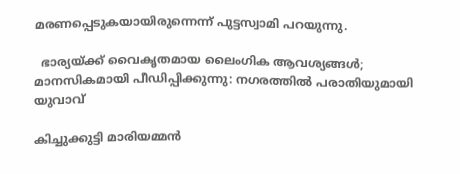മരണപ്പെടുകയായിരുന്നെന്ന് പുട്ടസ്വാമി പറയുന്നു.

  ഭാര്യയ്ക്ക് വൈകൃതമായ ലൈംഗിക ആവശ്യങ്ങൾ; മാനസികമായി പീഡിപ്പിക്കുന്നു: നഗരത്തിൽ പരാതിയുമായി യുവാവ്

കിച്ചുക്കുട്ടി മാരിയമ്മന്‍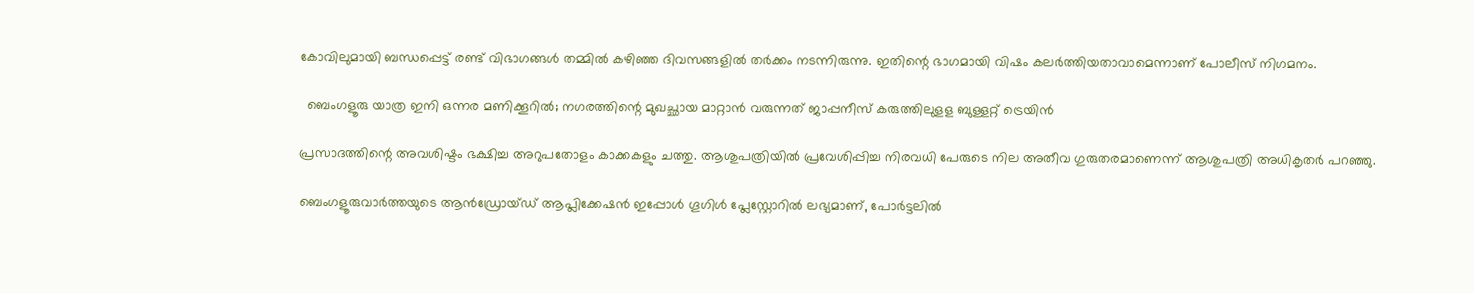കോവിലുമായി ബന്ധപ്പെട്ട് രണ്ട് വിഭാഗങ്ങള്‍ തമ്മില്‍ കഴിഞ്ഞ ദിവസങ്ങളില്‍ തര്‍ക്കം നടന്നിരുന്നു. ഇതിന്റെ ഭാഗമായി വിഷം കലർത്തിയതാവാമെന്നാണ് പോലീസ് നിഗമനം.

  ബെംഗളൂരു യാത്ര ഇനി ഒന്നര മണിക്കൂറിൽ; നഗരത്തിന്റെ മുഖച്ഛായ മാറ്റാൻ വരുന്നത് ജാപ്പനീസ് കരുത്തിലുളള ബുള്ളറ്റ് ട്രെയിൻ

പ്രസാദത്തിന്റെ അവശിഷ്ടം ഭക്ഷിച്ച അറുപതോളം കാക്കകളും ചത്തു. ആശുപത്രിയില്‍ പ്രവേശിപ്പിച്ച നിരവധി പേരുടെ നില അതീവ ഗുരുതരമാണെന്ന് ആശുപത്രി അധികൃതര്‍ പറഞ്ഞു.

ബെംഗളൂരുവാർത്തയുടെ ആൻഡ്രോയ്ഡ് ആപ്ലിക്കേഷൻ ഇപ്പോൾ ഗൂഗിൾ പ്ലേസ്റ്റോറിൽ ലഭ്യമാണ്, പോർട്ടലിൽ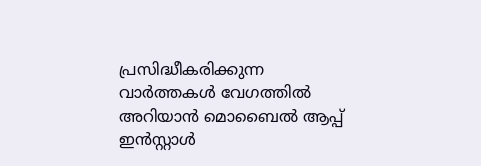പ്രസിദ്ധീകരിക്കുന്ന വാർത്തകൾ വേഗത്തിൽ അറിയാൻ മൊബൈൽ ആപ്പ് ഇൻസ്റ്റാൾ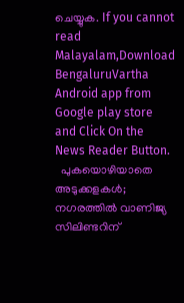ചെയ്യുക. If you cannot read Malayalam,Download BengaluruVartha Android app from Google play store and Click On the News Reader Button.
  പുകയൊഴിയാതെ അടുക്കളകൾ; നഗരത്തിൽ വാണിജ്യ സിലിണ്ടറിന്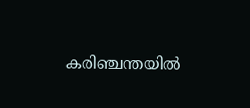കരിഞ്ചന്തയിൽ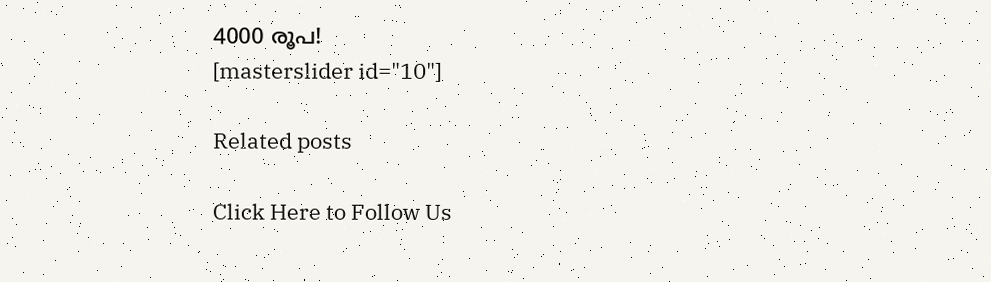4000 രൂപ!
[masterslider id="10"]

Related posts

Click Here to Follow Us